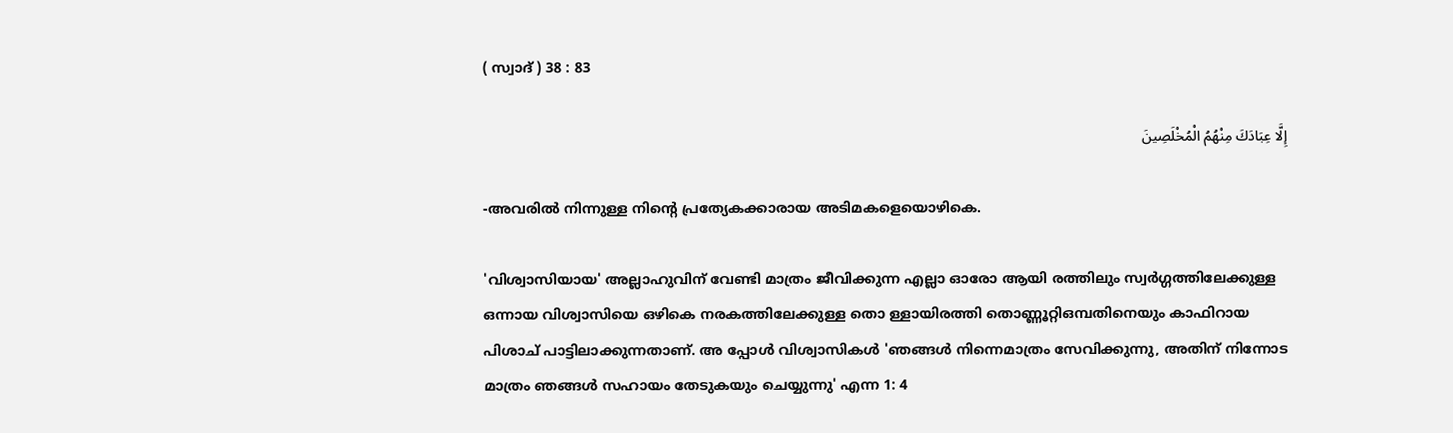( സ്വാദ് ) 38 : 83

إِلَّا عِبَادَكَ مِنْهُمُ الْمُخْلَصِينَ

-അവരില്‍ നിന്നുള്ള നിന്‍റെ പ്രത്യേകക്കാരായ അടിമകളെയൊഴികെ.

'വിശ്വാസിയായ' അല്ലാഹുവിന് വേണ്ടി മാത്രം ജീവിക്കുന്ന എല്ലാ ഓരോ ആയി രത്തിലും സ്വര്‍ഗ്ഗത്തിലേക്കുള്ള ഒന്നായ വിശ്വാസിയെ ഒഴികെ നരകത്തിലേക്കുള്ള തൊ ള്ളായിരത്തി തൊണ്ണൂറ്റിഒമ്പതിനെയും കാഫിറായ പിശാച് പാട്ടിലാക്കുന്നതാണ്. അ പ്പോള്‍ വിശ്വാസികള്‍ 'ഞങ്ങള്‍ നിന്നെമാത്രം സേവിക്കുന്നു, അതിന് നിന്നോട മാത്രം ഞങ്ങള്‍ സഹായം തേടുകയും ചെയ്യുന്നു' എന്ന 1: 4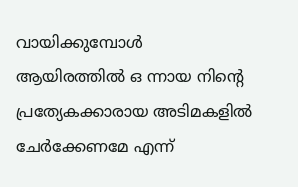വായിക്കുമ്പോള്‍ ആയിരത്തില്‍ ഒ ന്നായ നിന്‍റെ പ്രത്യേകക്കാരായ അടിമകളില്‍ ചേര്‍ക്കേണമേ എന്ന്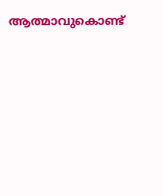ആത്മാവുകൊണ്ട്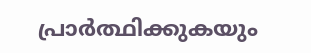പ്രാര്‍ത്ഥിക്കുകയും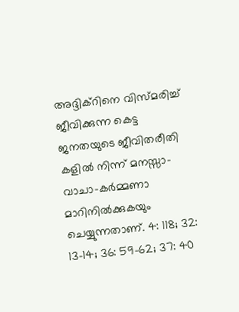അദ്ദിക്റിനെ വിസ്മരിച്ച് ജീവിക്കുന്ന കെട്ട ജനതയുടെ ജീവിതരീതി കളില്‍ നിന്ന് മനസ്സാ-വാചാ-കര്‍മ്മണാ മാറിനില്‍ക്കുകയും ചെയ്യുന്നതാണ്. 4: 118; 32: 13-14; 36: 59-62; 37: 40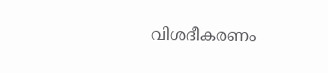വിശദീകരണം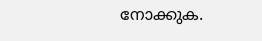നോക്കുക.